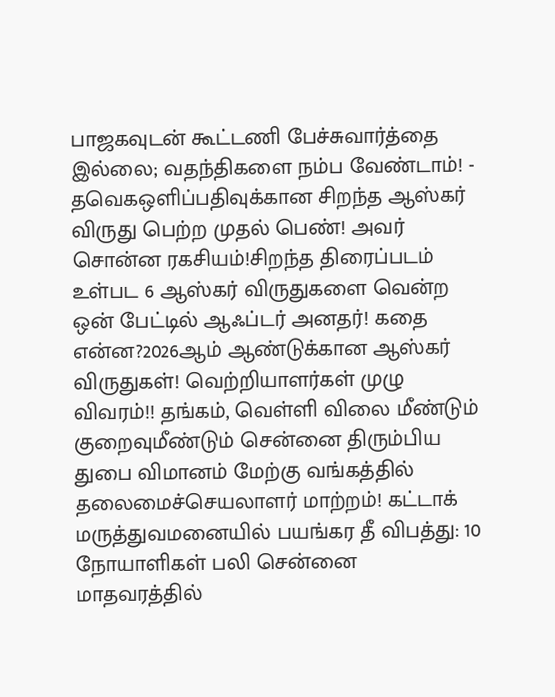பாஜகவுடன் கூட்டணி பேச்சுவார்த்தை இல்லை; வதந்திகளை நம்ப வேண்டாம்! - தவெகஒளிப்பதிவுக்கான சிறந்த ஆஸ்கர் விருது பெற்ற முதல் பெண்! அவர் சொன்ன ரகசியம்!சிறந்த திரைப்படம் உள்பட 6 ஆஸ்கர் விருதுகளை வென்ற ஒன் பேட்டில் ஆஃப்டர் அனதர்! கதை என்ன?2026ஆம் ஆண்டுக்கான ஆஸ்கர் விருதுகள்! வெற்றியாளர்கள் முழு விவரம்!! தங்கம், வெள்ளி விலை மீண்டும் குறைவுமீண்டும் சென்னை திரும்பிய துபை விமானம் மேற்கு வங்கத்தில் தலைமைச்செயலாளர் மாற்றம்! கட்டாக் மருத்துவமனையில் பயங்கர தீ விபத்து: 10 நோயாளிகள் பலி சென்னை மாதவரத்தில்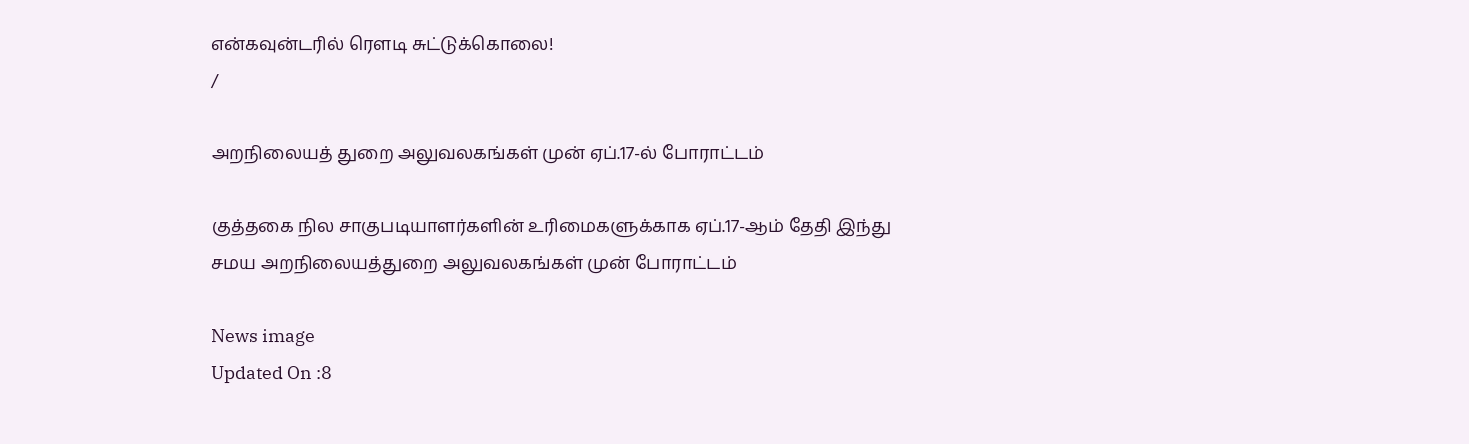என்கவுன்டரில் ரௌடி சுட்டுக்கொலை!
/

அறநிலையத் துறை அலுவலகங்கள் முன் ஏப்.17-ல் போராட்டம்

குத்தகை நில சாகுபடியாளர்களின் உரிமைகளுக்காக ஏப்.17-ஆம் தேதி இந்து சமய அறநிலையத்துறை அலுவலகங்கள் முன் போராட்டம்

News image
Updated On :8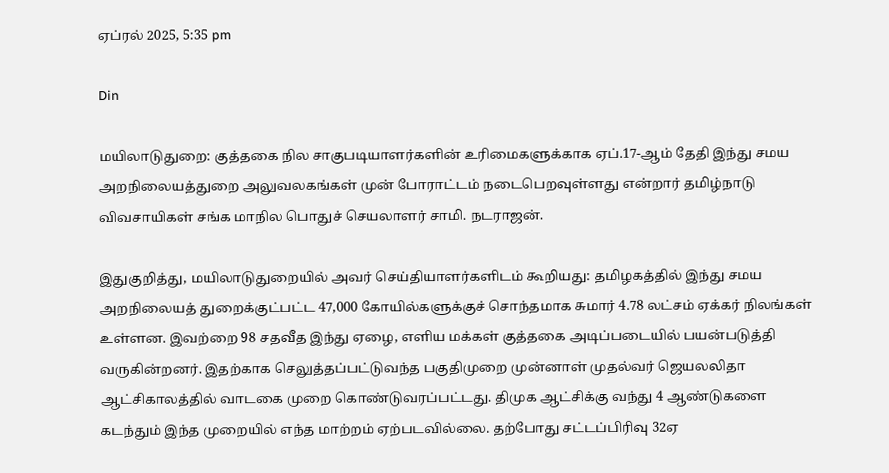ஏப்ரல் 2025, 5:35 pm

Din

மயிலாடுதுறை: குத்தகை நில சாகுபடியாளர்களின் உரிமைகளுக்காக ஏப்.17-ஆம் தேதி இந்து சமய அறநிலையத்துறை அலுவலகங்கள் முன் போராட்டம் நடைபெறவுள்ளது என்றார் தமிழ்நாடு விவசாயிகள் சங்க மாநில பொதுச் செயலாளர் சாமி. நடராஜன்.

இதுகுறித்து, மயிலாடுதுறையில் அவர் செய்தியாளர்களிடம் கூறியது: தமிழகத்தில் இந்து சமய அறநிலையத் துறைக்குட்பட்ட 47,000 கோயில்களுக்குச் சொந்தமாக சுமார் 4.78 லட்சம் ஏக்கர் நிலங்கள் உள்ளன. இவற்றை 98 சதவீத இந்து ஏழை, எளிய மக்கள் குத்தகை அடிப்படையில் பயன்படுத்தி வருகின்றனர். இதற்காக செலுத்தப்பட்டுவந்த பகுதிமுறை முன்னாள் முதல்வர் ஜெயலலிதா ஆட்சிகாலத்தில் வாடகை முறை கொண்டுவரப்பட்டது. திமுக ஆட்சிக்கு வந்து 4 ஆண்டுகளை கடந்தும் இந்த முறையில் எந்த மாற்றம் ஏற்படவில்லை. தற்போது சட்டப்பிரிவு 32ஏ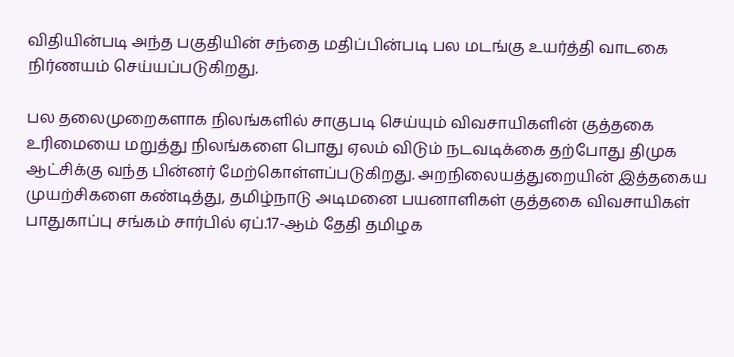விதியின்படி அந்த பகுதியின் சந்தை மதிப்பின்படி பல மடங்கு உயர்த்தி வாடகை நிர்ணயம் செய்யப்படுகிறது.

பல தலைமுறைகளாக நிலங்களில் சாகுபடி செய்யும் விவசாயிகளின் குத்தகை உரிமையை மறுத்து நிலங்களை பொது ஏலம் விடும் நடவடிக்கை தற்போது திமுக ஆட்சிக்கு வந்த பின்னர் மேற்கொள்ளப்படுகிறது. அறநிலையத்துறையின் இத்தகைய முயற்சிகளை கண்டித்து, தமிழ்நாடு அடிமனை பயனாளிகள் குத்தகை விவசாயிகள் பாதுகாப்பு சங்கம் சார்பில் ஏப்.17-ஆம் தேதி தமிழக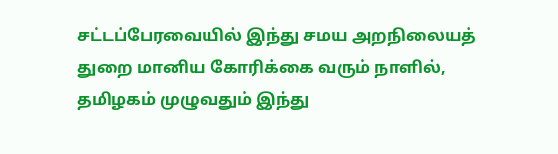சட்டப்பேரவையில் இந்து சமய அறநிலையத் துறை மானிய கோரிக்கை வரும் நாளில், தமிழகம் முழுவதும் இந்து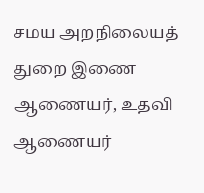சமய அறநிலையத் துறை இணை ஆணையர், உதவி ஆணையர்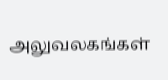அலுவலகங்கள்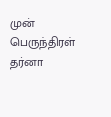முன் பெருந்திரள் தர்னா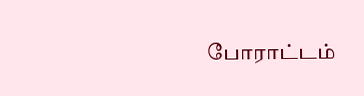போராட்டம்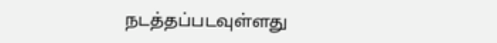நடத்தப்படவுள்ளது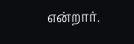என்றார்.